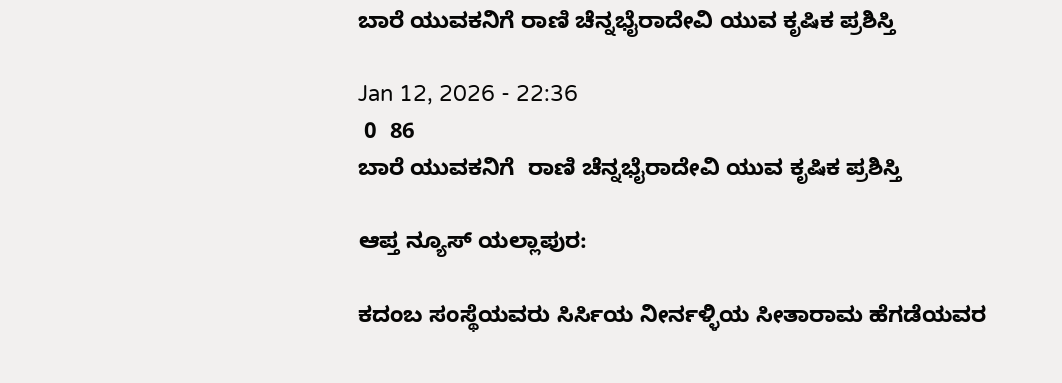ಬಾರೆ ಯುವಕನಿಗೆ ರಾಣಿ ಚೆನ್ನಭೈರಾದೇವಿ ಯುವ ಕೃಷಿಕ ಪ್ರಶಿಸ್ತಿ

Jan 12, 2026 - 22:36
 0  86
ಬಾರೆ ಯುವಕನಿಗೆ  ರಾಣಿ ಚೆನ್ನಭೈರಾದೇವಿ ಯುವ ಕೃಷಿಕ ಪ್ರಶಿಸ್ತಿ

ಆಪ್ತ ನ್ಯೂಸ್‌ ಯಲ್ಲಾಪುರ:

ಕದಂಬ ಸಂಸ್ಥೆಯವರು ಸಿರ್ಸಿಯ ನೀರ್ನಳ್ಳಿಯ ಸೀತಾರಾಮ ಹೆಗಡೆಯವರ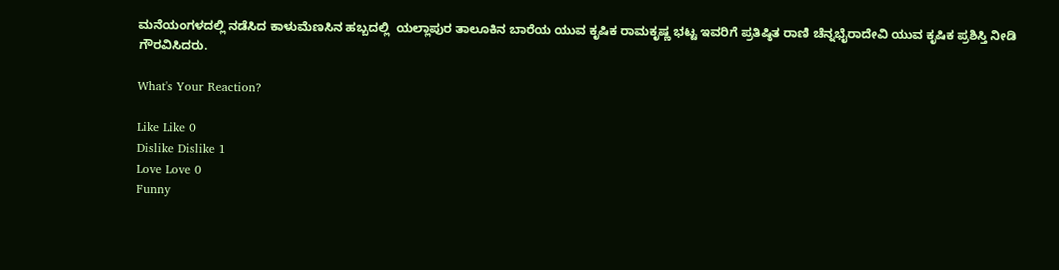ಮನೆಯಂಗಳದಲ್ಲಿ ನಡೆಸಿದ ಕಾಳುಮೆಣಸಿನ ಹಬ್ಬದಲ್ಲಿ  ಯಲ್ಲಾಪುರ ತಾಲೂಕಿನ ಬಾರೆಯ ಯುವ ಕೃಷಿಕ ರಾಮಕೃಷ್ಣ ಭಟ್ಟ ಇವರಿಗೆ ಪ್ರತಿಷ್ಠಿತ ರಾಣಿ ಚೆನ್ನಭೈರಾದೇವಿ ಯುವ ಕೃಷಿಕ ಪ್ರಶಿಸ್ತಿ ನೀಡಿ ಗೌರವಿಸಿದರು.

What's Your Reaction?

Like Like 0
Dislike Dislike 1
Love Love 0
Funny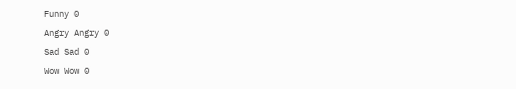Funny 0
Angry Angry 0
Sad Sad 0
Wow Wow 0